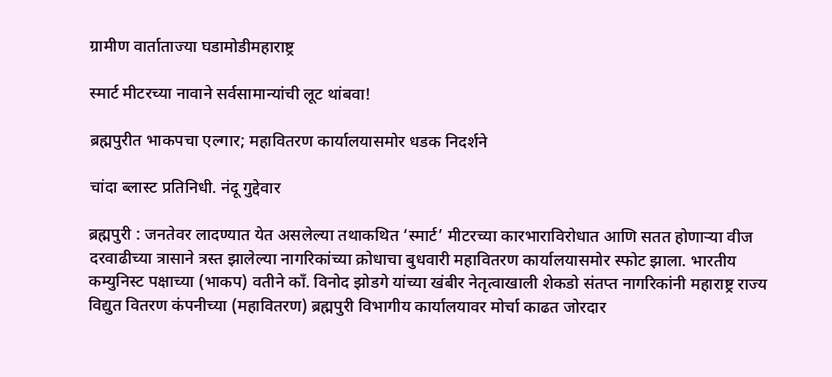ग्रामीण वार्ताताज्या घडामोडीमहाराष्ट्र

स्मार्ट मीटरच्या नावाने सर्वसामान्यांची लूट थांबवा!

ब्रह्मपुरीत भाकपचा एल्गार; महावितरण कार्यालयासमोर धडक निदर्शने

चांदा ब्लास्ट प्रतिनिधी. नंदू गुद्देवार

ब्रह्मपुरी : जनतेवर लादण्यात येत असलेल्या तथाकथित ‘स्मार्ट’ मीटरच्या कारभाराविरोधात आणि सतत होणाऱ्या वीज दरवाढीच्या त्रासाने त्रस्त झालेल्या नागरिकांच्या क्रोधाचा बुधवारी महावितरण कार्यालयासमोर स्फोट झाला. भारतीय कम्युनिस्ट पक्षाच्या (भाकप) वतीने काँ. विनोद झोडगे यांच्या खंबीर नेतृत्वाखाली शेकडो संतप्त नागरिकांनी महाराष्ट्र राज्य विद्युत वितरण कंपनीच्या (महावितरण) ब्रह्मपुरी विभागीय कार्यालयावर मोर्चा काढत जोरदार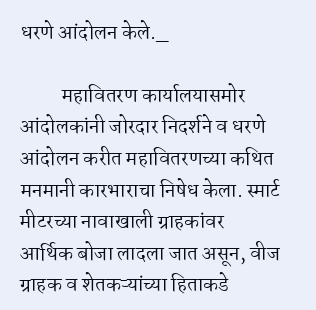धरणे आंदोलन केले._

          महावितरण कार्यालयासमोर आंदोलकांनी जोरदार निदर्शने व धरणे आंदोलन करीत महावितरणच्या कथित मनमानी कारभाराचा निषेध केला. स्मार्ट मीटरच्या नावाखाली ग्राहकांवर आर्थिक बोजा लादला जात असून, वीज ग्राहक व शेतकऱ्यांच्या हिताकडे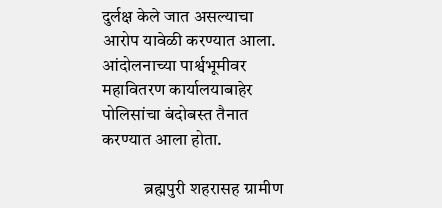दुर्लक्ष केले जात असल्याचा आरोप यावेळी करण्यात आला. आंदोलनाच्या पार्श्वभूमीवर महावितरण कार्यालयाबाहेर पोलिसांचा बंदोबस्त तैनात करण्यात आला होता.

            ब्रह्मपुरी शहरासह ग्रामीण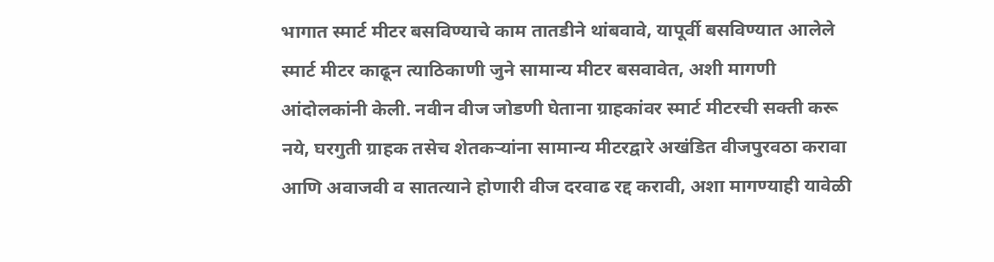भागात स्मार्ट मीटर बसविण्याचे काम तातडीने थांबवावे, यापूर्वी बसविण्यात आलेले स्मार्ट मीटर काढून त्याठिकाणी जुने सामान्य मीटर बसवावेत, अशी मागणी आंदोलकांनी केली. नवीन वीज जोडणी घेताना ग्राहकांवर स्मार्ट मीटरची सक्ती करू नये, घरगुती ग्राहक तसेच शेतकऱ्यांना सामान्य मीटरद्वारे अखंडित वीजपुरवठा करावा आणि अवाजवी व सातत्याने होणारी वीज दरवाढ रद्द करावी, अशा मागण्याही यावेळी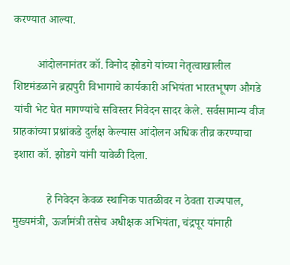करण्यात आल्या.

        आंदोलनानंतर कॉ. विनोद झोडगे यांच्या नेतृत्वाखालील शिष्टमंडळाने ब्रह्मपुरी विभागाचे कार्यकारी अभियंता भारतभूषण औगडे यांची भेट घेत मागण्यांचे सविस्तर निवेदन सादर केले. सर्वसामान्य वीज ग्राहकांच्या प्रश्नांकडे दुर्लक्ष केल्यास आंदोलन अधिक तीव्र करण्याचा इशारा कॉ. झोडगे यांनी यावेळी दिला.

            हे निवेदन केवळ स्थानिक पातळीवर न ठेवता राज्यपाल, मुख्यमंत्री, ऊर्जामंत्री तसेच अधीक्षक अभियंता, चंद्रपूर यांनाही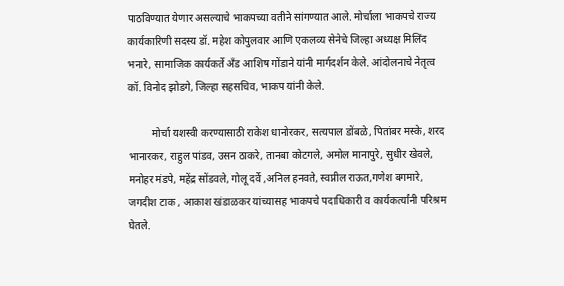पाठविण्यात येणार असल्याचे भाकपच्या वतीने सांगण्यात आले. मोर्चाला भाकपचे राज्य कार्यकारिणी सदस्य डॉ. महेश कोपुलवार आणि एकलव्य सेनेचे जिल्हा अध्यक्ष मिलिंद भनारे, सामाजिक कार्यकर्ते अँड आशिष गोंडाने यांनी मार्गदर्शन केले. आंदोलनाचे नेतृत्व कॉ. विनोद झोडगे, जिल्हा सहसचिव, भाकप यांनी केले.

         मोर्चा यशस्वी करण्यासाठी राकेश धानोरकर, सत्यपाल डोंबळे, पितांबर मस्के, शरद भानारकर, राहुल पांडव, उसन ठाकरे, तानबा कोटगले, अमोल मानापुरे, सुधीर खेवले, मनोहर मंडपे, महेंद्र सोंडवले, गोलू दर्वे ,अनिल हनवते, स्वप्नील राऊत,गणेश बगमारे, जगदीश टाक , आकाश खंडाळकर यांच्यासह भाकपचे पदाधिकारी व कार्यकर्त्यांनी परिश्रम घेतले.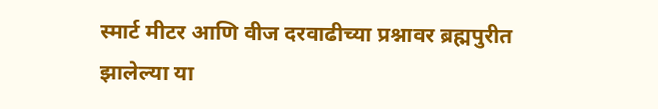स्मार्ट मीटर आणि वीज दरवाढीच्या प्रश्नावर ब्रह्मपुरीत झालेल्या या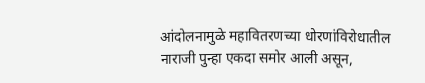आंदोलनामुळे महावितरणच्या धोरणांविरोधातील नाराजी पुन्हा एकदा समोर आली असून,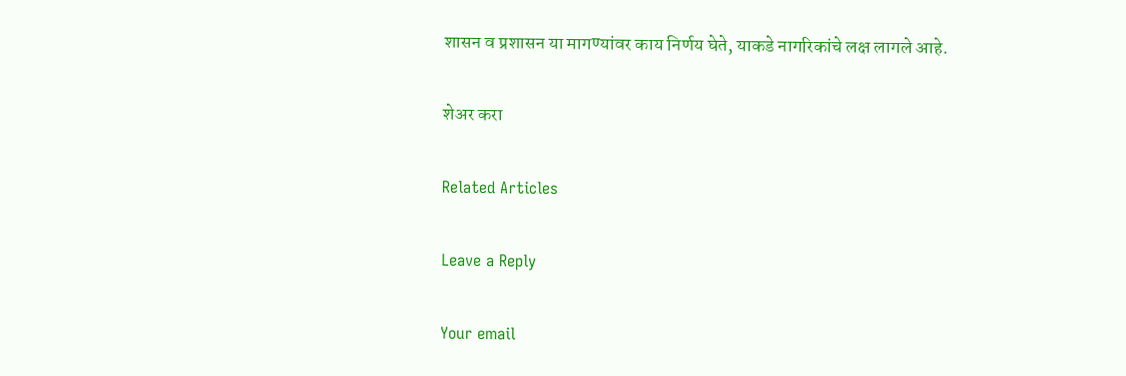शासन व प्रशासन या मागण्यांवर काय निर्णय घेते, याकडे नागरिकांचे लक्ष लागले आहे.

शेअर करा

Related Articles

Leave a Reply

Your email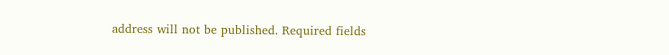address will not be published. Required fields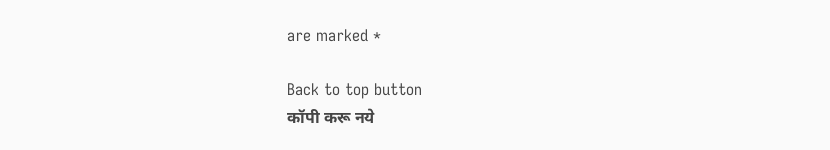are marked *

Back to top button
कॉपी करू नये